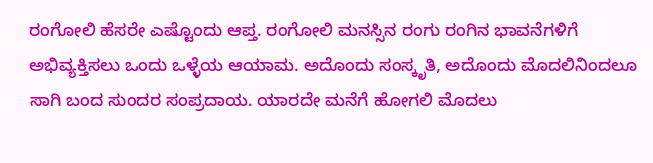ರಂಗೋಲಿ ಹೆಸರೇ ಎಷ್ಟೊಂದು ಆಪ್ತ. ರಂಗೋಲಿ ಮನಸ್ಸಿನ ರಂಗು ರಂಗಿನ ಭಾವನೆಗಳಿಗೆ ಅಭಿವ್ಯಕ್ತಿಸಲು ಒಂದು ಒಳ್ಳೆಯ ಆಯಾಮ. ಅದೊಂದು ಸಂಸ್ಕೃತಿ, ಅದೊಂದು ಮೊದಲಿನಿಂದಲೂ ಸಾಗಿ ಬಂದ ಸುಂದರ ಸಂಪ್ರದಾಯ. ಯಾರದೇ ಮನೆಗೆ ಹೋಗಲಿ ಮೊದಲು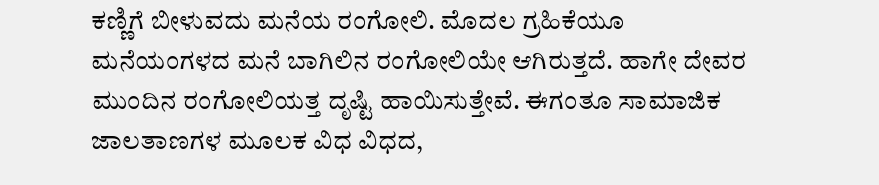ಕಣ್ಣಿಗೆ ಬೀಳುವದು ಮನೆಯ ರಂಗೋಲಿ. ಮೊದಲ ಗ್ರಹಿಕೆಯೂ ಮನೆಯಂಗಳದ ಮನೆ ಬಾಗಿಲಿನ ರಂಗೋಲಿಯೇ ಆಗಿರುತ್ತದೆ. ಹಾಗೇ ದೇವರ ಮುಂದಿನ ರಂಗೋಲಿಯತ್ತ ದೃಷ್ಟಿ ಹಾಯಿಸುತ್ತೇವೆ. ಈಗಂತೂ ಸಾಮಾಜಿಕ ಜಾಲತಾಣಗಳ ಮೂಲಕ ವಿಧ ವಿಧದ,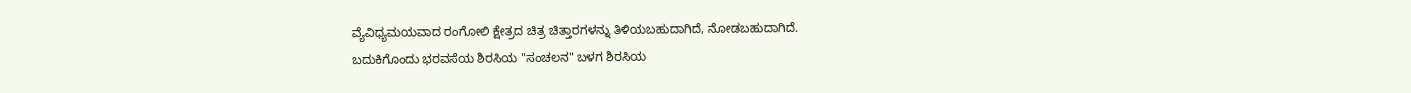ವ್ಯೆವಿಧ್ಯಮಯವಾದ ರಂಗೋಲಿ ಕ್ಷೇತ್ರದ ಚಿತ್ರ ಚಿತ್ತಾರಗಳನ್ನು ತಿಳಿಯಬಹುದಾಗಿದೆ, ನೋಡಬಹುದಾಗಿದೆ.
ಬದುಕಿಗೊಂದು ಭರವಸೆಯ ಶಿರಸಿಯ "ಸಂಚಲನ" ಬಳಗ ಶಿರಸಿಯ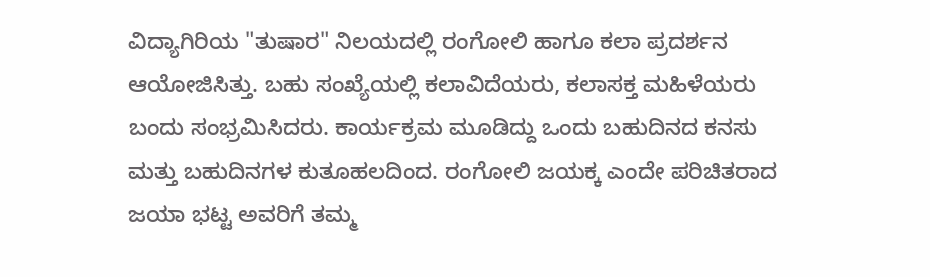ವಿದ್ಯಾಗಿರಿಯ "ತುಷಾರ" ನಿಲಯದಲ್ಲಿ ರಂಗೋಲಿ ಹಾಗೂ ಕಲಾ ಪ್ರದರ್ಶನ ಆಯೋಜಿಸಿತ್ತು. ಬಹು ಸಂಖ್ಯೆಯಲ್ಲಿ ಕಲಾವಿದೆಯರು, ಕಲಾಸಕ್ತ ಮಹಿಳೆಯರು ಬಂದು ಸಂಭ್ರಮಿಸಿದರು. ಕಾರ್ಯಕ್ರಮ ಮೂಡಿದ್ದು ಒಂದು ಬಹುದಿನದ ಕನಸು ಮತ್ತು ಬಹುದಿನಗಳ ಕುತೂಹಲದಿಂದ. ರಂಗೋಲಿ ಜಯಕ್ಕ ಎಂದೇ ಪರಿಚಿತರಾದ ಜಯಾ ಭಟ್ಟ ಅವರಿಗೆ ತಮ್ಮ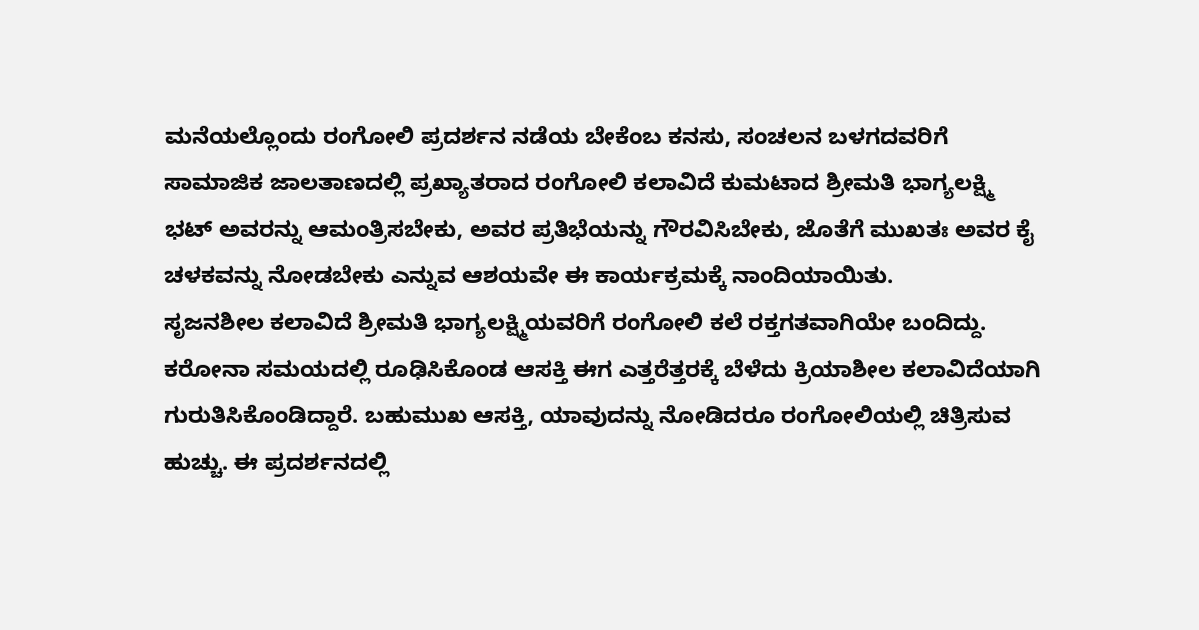ಮನೆಯಲ್ಲೊಂದು ರಂಗೋಲಿ ಪ್ರದರ್ಶನ ನಡೆಯ ಬೇಕೆಂಬ ಕನಸು, ಸಂಚಲನ ಬಳಗದವರಿಗೆ ಸಾಮಾಜಿಕ ಜಾಲತಾಣದಲ್ಲಿ ಪ್ರಖ್ಯಾತರಾದ ರಂಗೋಲಿ ಕಲಾವಿದೆ ಕುಮಟಾದ ಶ್ರೀಮತಿ ಭಾಗ್ಯಲಕ್ಷ್ಮಿ ಭಟ್ ಅವರನ್ನು ಆಮಂತ್ರಿಸಬೇಕು, ಅವರ ಪ್ರತಿಭೆಯನ್ನು ಗೌರವಿಸಿಬೇಕು, ಜೊತೆಗೆ ಮುಖತಃ ಅವರ ಕೈ ಚಳಕವನ್ನು ನೋಡಬೇಕು ಎನ್ನುವ ಆಶಯವೇ ಈ ಕಾರ್ಯಕ್ರಮಕ್ಕೆ ನಾಂದಿಯಾಯಿತು.
ಸೃಜನಶೀಲ ಕಲಾವಿದೆ ಶ್ರೀಮತಿ ಭಾಗ್ಯಲಕ್ಷ್ಮಿಯವರಿಗೆ ರಂಗೋಲಿ ಕಲೆ ರಕ್ತಗತವಾಗಿಯೇ ಬಂದಿದ್ದು. ಕರೋನಾ ಸಮಯದಲ್ಲಿ ರೂಢಿಸಿಕೊಂಡ ಆಸಕ್ತಿ ಈಗ ಎತ್ತರೆತ್ತರಕ್ಕೆ ಬೆಳೆದು ಕ್ರಿಯಾಶೀಲ ಕಲಾವಿದೆಯಾಗಿ ಗುರುತಿಸಿಕೊಂಡಿದ್ದಾರೆ. ಬಹುಮುಖ ಆಸಕ್ತಿ, ಯಾವುದನ್ನು ನೋಡಿದರೂ ರಂಗೋಲಿಯಲ್ಲಿ ಚಿತ್ರಿಸುವ ಹುಚ್ಚು. ಈ ಪ್ರದರ್ಶನದಲ್ಲಿ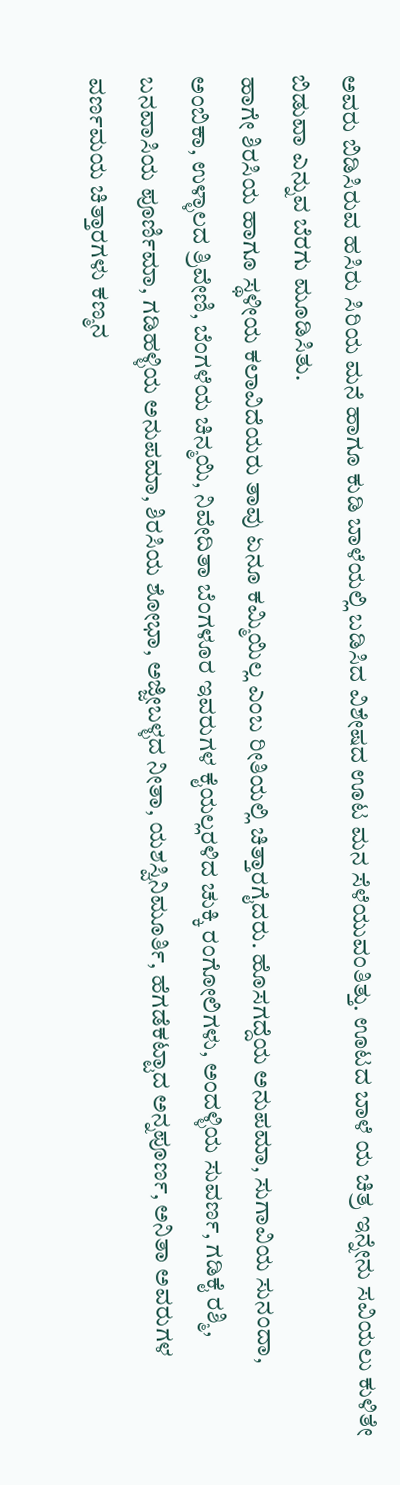ಅವರು ಬಿಡಿಸಿರುವ ಹಸಿರು ಸಿರಿಯ ಮನೆ ಹಾಗೂ ಕುಡಿ ಬಾಳೆಯಲ್ಲಿ ಬಡಿಸಿದ ವಿಶೇಷದ ಊಟ ಮನ ಸೆಳೆಯುವಂತಿತ್ತು. ಊಟದ ಬಾಳೆ ಯ ಚಿತ್ರ ಇನ್ನೇನು ಸವಿಯಲು ಕುಳಿತೇ ಬಿಡುವಾ ಎನ್ನುವ ಬೆರಗು ಮೂಡಿಸಿತು.
ಹಾಗೇ ಶಿರಸಿಯ ಹಾಗೂ ಸ್ಥಳೀಯ ಕಲಾವಿದೆಯರು ತಾವು ಏನೂ ಕಮ್ಮಿಯಿಲ್ಲ ಎಂಬ ರೀತಿಯಲ್ಲಿ ಚಿತ್ತಾರಗೈದರು. ಹೊಸಗದ್ದೆಯ ಅನುಪಮಾ, ಸುಗಾವಿಯ ಸುನಂದಾ, ಅಂಬಿಕಾ, ಉಳ್ಳಾಲದ ತ್ರಿವೇಣಿ, ಬೆಂಗಳೆಯ ಚಿನ್ಮಯಿ, ನಿವೇದಿತಾ ಬೆಂಗಳೂರ ಇವರುಗಳ ಕೈಯಲ್ಲರಳಿದ ಚುಕ್ಕಿ ರಂಗೋಲಿಗಳು, ಅಂದಳ್ಳಿಯ ಸುವರ್ಣ, ಗಡಿಕೈ ರಶ್ಮಿ, ಬನವಾಸಿಯ ಪೂರ್ಣಿಮಾ, ಗಡಿಹಳ್ಳಿಯ ಅನುಪಮಾ, ಶಿರಸಿಯ ಶೋಭಾ, ಅಜ್ಜೀಬಳ್ಳದ ನೀತಾ, ಯಶಸ್ವಿನಿಮೂರ್ತಿ, ಹೆಗಡೆಕಟ್ಟಾದ ಅನ್ನಪೂರ್ಣ, ಅನಿತಾ ಅವರುಗಳ ವರ್ಣಮಯ ಚಿತ್ತಾರಗಳು ಕಣ್ಮನ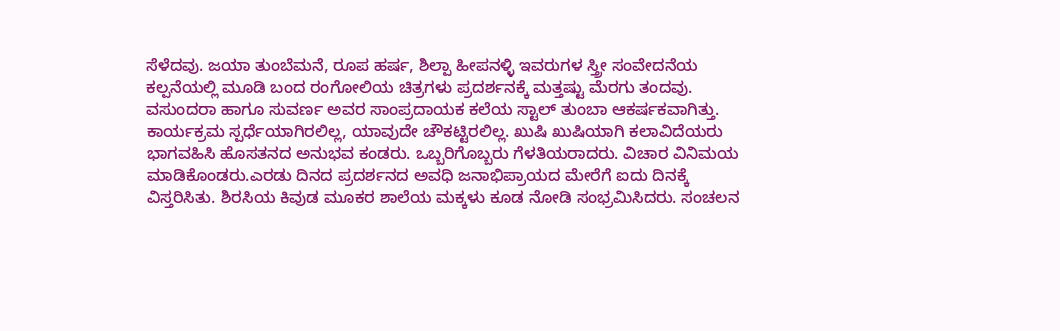ಸೆಳೆದವು. ಜಯಾ ತುಂಬೆಮನೆ, ರೂಪ ಹರ್ಷ, ಶಿಲ್ಪಾ ಹೀಪನಳ್ಳಿ ಇವರುಗಳ ಸ್ತ್ರೀ ಸಂವೇದನೆಯ ಕಲ್ಪನೆಯಲ್ಲಿ ಮೂಡಿ ಬಂದ ರಂಗೋಲಿಯ ಚಿತ್ರಗಳು ಪ್ರದರ್ಶನಕ್ಕೆ ಮತ್ತಷ್ಟು ಮೆರಗು ತಂದವು. ವಸುಂದರಾ ಹಾಗೂ ಸುವರ್ಣ ಅವರ ಸಾಂಪ್ರದಾಯಕ ಕಲೆಯ ಸ್ಟಾಲ್ ತುಂಬಾ ಆಕರ್ಷಕವಾಗಿತ್ತು.
ಕಾರ್ಯಕ್ರಮ ಸ್ಪರ್ಧೆಯಾಗಿರಲಿಲ್ಲ, ಯಾವುದೇ ಚೌಕಟ್ಟಿರಲಿಲ್ಲ. ಖುಷಿ ಖುಷಿಯಾಗಿ ಕಲಾವಿದೆಯರು ಭಾಗವಹಿಸಿ ಹೊಸತನದ ಅನುಭವ ಕಂಡರು. ಒಬ್ಬರಿಗೊಬ್ಬರು ಗೆಳತಿಯರಾದರು. ವಿಚಾರ ವಿನಿಮಯ ಮಾಡಿಕೊಂಡರು.ಎರಡು ದಿನದ ಪ್ರದರ್ಶನದ ಅವಧಿ ಜನಾಭಿಪ್ರಾಯದ ಮೇರೆಗೆ ಐದು ದಿನಕ್ಕೆ ವಿಸ್ತರಿಸಿತು. ಶಿರಸಿಯ ಕಿವುಡ ಮೂಕರ ಶಾಲೆಯ ಮಕ್ಕಳು ಕೂಡ ನೋಡಿ ಸಂಭ್ರಮಿಸಿದರು. ಸಂಚಲನ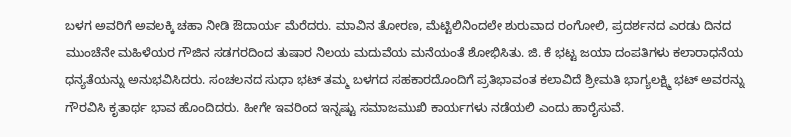ಬಳಗ ಅವರಿಗೆ ಅವಲಕ್ಕಿ ಚಹಾ ನೀಡಿ ಔದಾರ್ಯ ಮೆರೆದರು. ಮಾವಿನ ತೋರಣ, ಮೆಟ್ಟಿಲಿನಿಂದಲೇ ಶುರುವಾದ ರಂಗೋಲಿ, ಪ್ರದರ್ಶನದ ಎರಡು ದಿನದ ಮುಂಚೆನೇ ಮಹಿಳೆಯರ ಗೌಜಿನ ಸಡಗರದಿಂದ ತುಷಾರ ನಿಲಯ ಮದುವೆಯ ಮನೆಯಂತೆ ಶೋಭಿಸಿತು. ಜಿ. ಕೆ ಭಟ್ಟ ಜಯಾ ದಂಪತಿಗಳು ಕಲಾರಾಧನೆಯ ಧನ್ಯತೆಯನ್ನು ಅನುಭವಿಸಿದರು. ಸಂಚಲನದ ಸುಧಾ ಭಟ್ ತಮ್ಮ ಬಳಗದ ಸಹಕಾರದೊಂದಿಗೆ ಪ್ರತಿಭಾವಂತ ಕಲಾವಿದೆ ಶ್ರೀಮತಿ ಭಾಗ್ಯಲಕ್ಷ್ಮಿ ಭಟ್ ಅವರನ್ನು ಗೌರವಿಸಿ ಕೃತಾರ್ಥ ಭಾವ ಹೊಂದಿದರು. ಹೀಗೇ ಇವರಿಂದ ಇನ್ನಷ್ಟು ಸಮಾಜಮುಖಿ ಕಾರ್ಯಗಳು ನಡೆಯಲಿ ಎಂದು ಹಾರೈಸುವೆ.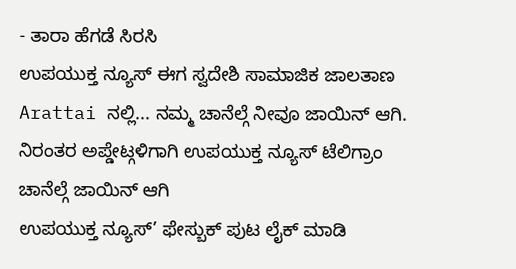- ತಾರಾ ಹೆಗಡೆ ಸಿರಸಿ
ಉಪಯುಕ್ತ ನ್ಯೂಸ್ ಈಗ ಸ್ವದೇಶಿ ಸಾಮಾಜಿಕ ಜಾಲತಾಣ Arattai ನಲ್ಲಿ... ನಮ್ಮ ಚಾನೆಲ್ಗೆ ನೀವೂ ಜಾಯಿನ್ ಆಗಿ.
ನಿರಂತರ ಅಪ್ಡೇಟ್ಗಳಿಗಾಗಿ ಉಪಯುಕ್ತ ನ್ಯೂಸ್ ಟೆಲಿಗ್ರಾಂ ಚಾನೆಲ್ಗೆ ಜಾಯಿನ್ ಆಗಿ
ಉಪಯುಕ್ತ ನ್ಯೂಸ್’ ಫೇಸ್ಬುಕ್ ಪುಟ ಲೈಕ್ ಮಾಡಿ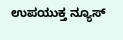ಉಪಯುಕ್ತ ನ್ಯೂಸ್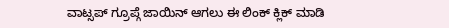ವಾಟ್ಸಪ್ ಗ್ರೂಪ್ಗೆ ಜಾಯಿನ್ ಆಗಲು ಈ ಲಿಂಕ್ ಕ್ಲಿಕ್ ಮಾಡಿ